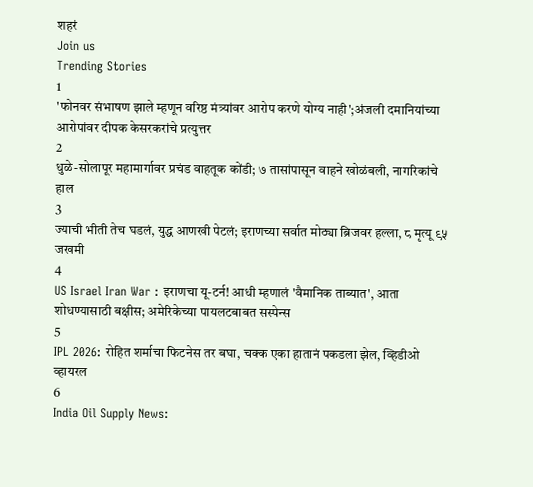शहरं
Join us
Trending Stories
1
'फोनवर संभाषण झाले म्हणून वरिष्ठ मंत्र्यांवर आरोप करणे योग्य नाही';अंजली दमानियांच्या आरोपांवर दीपक केसरकरांचे प्रत्युत्तर
2
धुळे-सोलापूर महामार्गावर प्रचंड वाहतूक कोंडी; ७ तासांपासून वाहने खोळंबली, नागरिकांचे हाल
3
ज्याची भीती तेच घडलं, युद्ध आणखी पेटलं; इराणच्या सर्वात मोठ्या ब्रिजवर हल्ला, ८ मृत्यू ९५ जखमी
4
US Israel Iran War : इराणचा यू-टर्न! आधी म्हणालं 'वैमानिक ताब्यात', आता शोधण्यासाठी बक्षीस; अमेरिकेच्या पायलटबाबत सस्पेन्स
5
IPL 2026: रोहित शर्माचा फिटनेस तर बघा, चक्क एका हातानं पकडला झेल, व्हिडीओ व्हायरल
6
India Oil Supply News: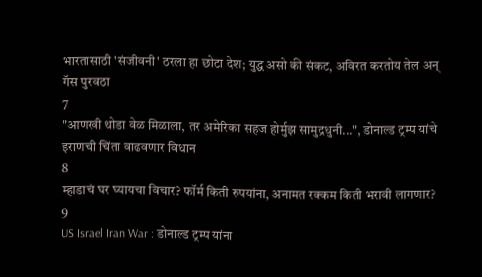भारतासाठी 'संजीवनी' ठरला हा छोटा देश; युद्ध असो की संकट, अविरत करतोय तेल अन् गॅस पुरवठा
7
"आणखी थोडा वेळ मिळाला, तर अमेरिका सहज होर्मुझ सामुद्रधुनी...", डोनाल्ड ट्रम्प यांचे इराणची चिंता वाढवणार विधान
8
म्हाडाचं घर घ्यायचा विचार? फॉर्म किती रुपयांना, अनामत रक्कम किती भरावी लागणार?
9
US Israel Iran War : डोनाल्ड ट्रम्प यांना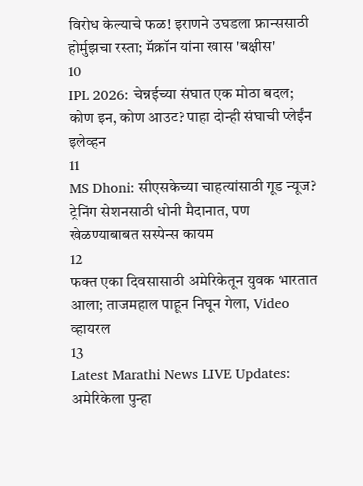विरोध केल्याचे फळ! इराणने उघडला फ्रान्ससाठी होर्मुझचा रस्ता; मॅक्रॉन यांना खास 'बक्षीस'
10
IPL 2026: चेन्नईच्या संघात एक मोठा बदल; कोण इन, कोण आउट? पाहा दोन्ही संघाची प्लेईंन इलेव्हन
11
MS Dhoni: सीएसकेच्या चाहत्यांसाठी गूड न्यूज? ट्रेनिंग सेशनसाठी धोनी मैदानात, पण खेळण्याबाबत सस्पेन्स कायम
12
फक्त एका दिवसासाठी अमेरिकेतून युवक भारतात आला; ताजमहाल पाहून निघून गेला, Video व्हायरल
13
Latest Marathi News LIVE Updates: अमेरिकेला पुन्हा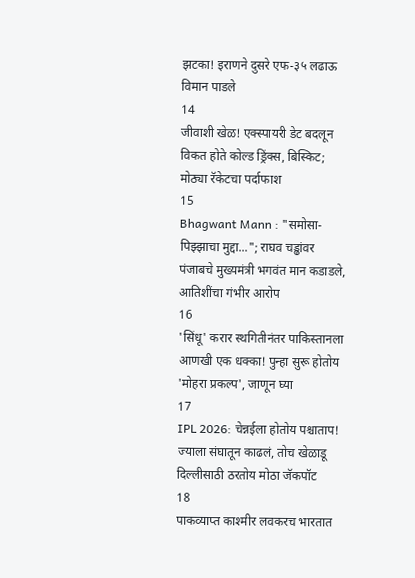झटका! इराणने दुसरे एफ-३५ लढाऊ विमान पाडले
14
जीवाशी खेळ! एक्स्पायरी डेट बदलून विकत होते कोल्ड ड्रिंक्स, बिस्किट; मोठ्या रॅकेटचा पर्दाफाश
15
Bhagwant Mann : "समोसा-पिझ्झाचा मुद्दा..."; राघव चड्ढांवर पंजाबचे मुख्यमंत्री भगवंत मान कडाडले, आतिशींचा गंभीर आरोप
16
'सिंधू' करार स्थगितीनंतर पाकिस्तानला आणखी एक धक्का! पुन्हा सुरू होतोय 'मोहरा प्रकल्प', जाणून घ्या
17
IPL 2026: चेन्नईला होतोय पश्चाताप! ज्याला संघातून काढलं, तोच खेळाडू दिल्लीसाठी ठरतोय मोठा जॅकपॉट
18
पाकव्याप्त काश्मीर लवकरच भारतात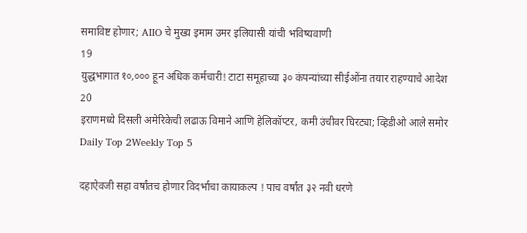समाविष्ट होणार; AIIO चे मुख्य इमाम उमर इलियासी यांची भविष्यवाणी
19
युद्धभागात १०,००० हून अधिक कर्मचारी! टाटा समूहाच्या ३० कंपन्यांच्या सीईओंना तयार राहण्याचे आदेश
20
इराणमध्ये दिसली अमेरिकेची लढाऊ विमाने आणि हेलिकॉप्टर, कमी उंचीवर घिरट्या; व्हिडीओ आले समोर
Daily Top 2Weekly Top 5

दहाऐवजी सहा वर्षांतच होणार विदर्भाचा कायाकल्प ! पाच वर्षांत ३२ नवी धरणे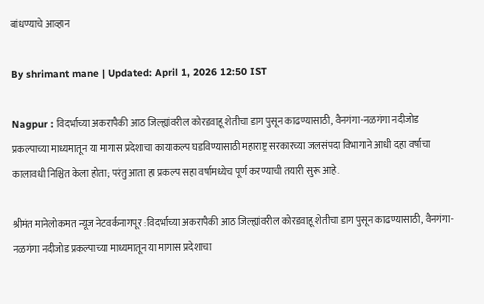बांधण्याचे आव्हान

By shrimant mane | Updated: April 1, 2026 12:50 IST

Nagpur : विदर्भाच्या अकरापैकी आठ जिल्ह्यांवरील कोरडवाहू शेतीचा डाग पुसून काढण्यासाठी, वैनगंगा-नळगंगा नदीजोड प्रकल्पाच्या माध्यमातून या मागास प्रदेशाचा कायाकल्प घडविण्यासाठी महाराष्ट्र सरकारच्या जलसंपदा विभागाने आधी दहा वर्षाचा कालावधी निश्चित केला होता; परंतु आता हा प्रकल्प सहा वर्षामध्येच पूर्ण करण्याची तयारी सुरू आहे.

श्रीमंत मानेलोकमत न्यूज नेटवर्कनागपूर :विदर्भाच्या अकरापैकी आठ जिल्ह्यांवरील कोरडवाहू शेतीचा डाग पुसून काढण्यासाठी, वैनगंगा-नळगंगा नदीजोड प्रकल्पाच्या माध्यमातून या मागास प्रदेशाचा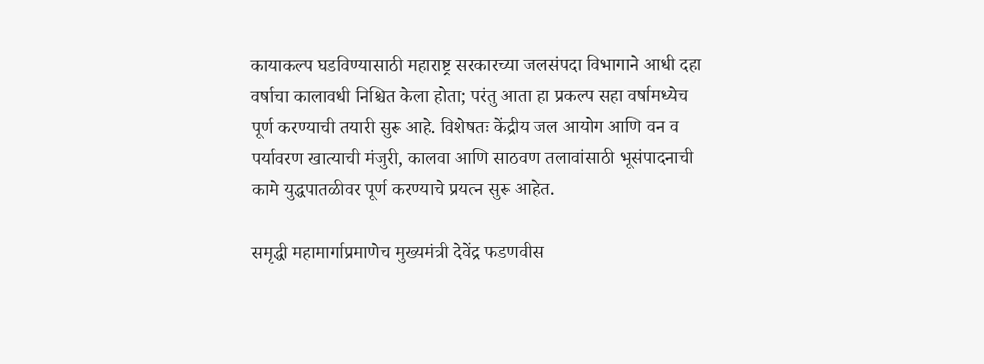कायाकल्प घडविण्यासाठी महाराष्ट्र सरकारच्या जलसंपदा विभागाने आधी दहा वर्षाचा कालावधी निश्चित केला होता; परंतु आता हा प्रकल्प सहा वर्षामध्येच पूर्ण करण्याची तयारी सुरू आहे. विशेषतः केंद्रीय जल आयोग आणि वन व पर्यावरण खात्याची मंजुरी, कालवा आणि साठवण तलावांसाठी भूसंपादनाची कामे युद्धपातळीवर पूर्ण करण्याचे प्रयत्न सुरू आहेत.

समृद्धी महामार्गाप्रमाणेच मुख्यमंत्री देवेंद्र फडणवीस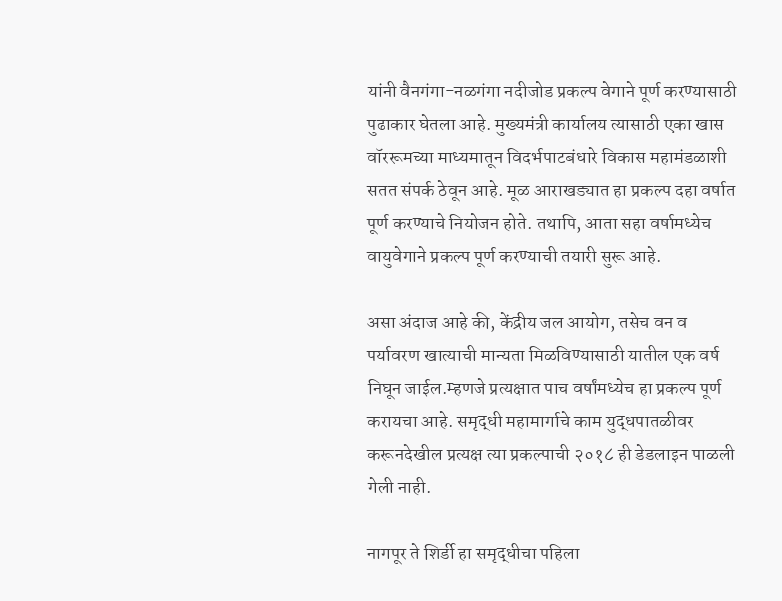यांनी वैनगंगा-नळगंगा नदीजोड प्रकल्प वेगाने पूर्ण करण्यासाठी पुढाकार घेतला आहे. मुख्यमंत्री कार्यालय त्यासाठी एका खास वॉररूमच्या माध्यमातून विदर्भपाटबंधारे विकास महामंडळाशी सतत संपर्क ठेवून आहे. मूळ आराखड्यात हा प्रकल्प दहा वर्षात पूर्ण करण्याचे नियोजन होते. तथापि, आता सहा वर्षामध्येच वायुवेगाने प्रकल्प पूर्ण करण्याची तयारी सुरू आहे.

असा अंदाज आहे की, केंद्रीय जल आयोग, तसेच वन व पर्यावरण खात्याची मान्यता मिळविण्यासाठी यातील एक वर्ष निघून जाईल.म्हणजे प्रत्यक्षात पाच वर्षांमध्येच हा प्रकल्प पूर्ण करायचा आहे. समृद्धी महामार्गाचे काम युद्धपातळीवर करूनदेखील प्रत्यक्ष त्या प्रकल्पाची २०१८ ही डेडलाइन पाळली गेली नाही.

नागपूर ते शिर्डी हा समृद्धीचा पहिला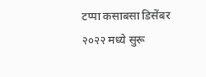टप्पा कसाबसा डिसेंबर २०२२ मध्ये सुरू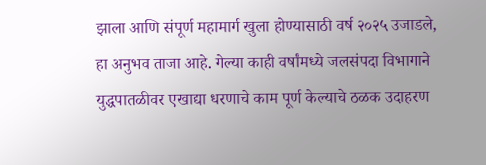झाला आणि संपूर्ण महामार्ग खुला होण्यासाठी वर्ष २०२५ उजाडले, हा अनुभव ताजा आहे. गेल्या काही वर्षांमध्ये जलसंपदा विभागाने युद्धपातळीवर एखाद्या धरणाचे काम पूर्ण केल्याचे ठळक उदाहरण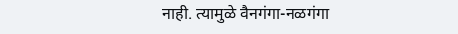नाही. त्यामुळे वैनगंगा-नळगंगा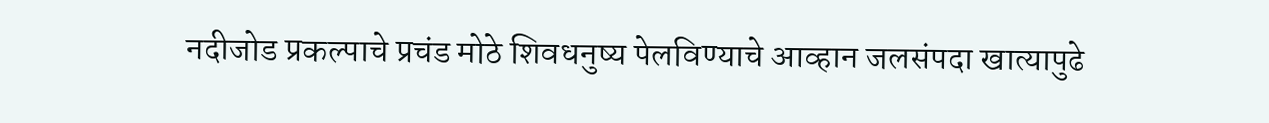नदीजोड प्रकल्पाचे प्रचंड मोठे शिवधनुष्य पेलविण्याचे आव्हान जलसंपदा खात्यापुढे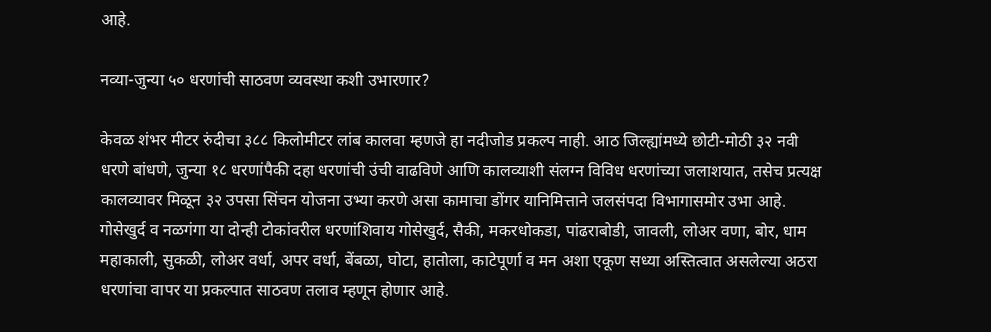आहे.

नव्या-जुन्या ५० धरणांची साठवण व्यवस्था कशी उभारणार?

केवळ शंभर मीटर रुंदीचा ३८८ किलोमीटर लांब कालवा म्हणजे हा नदीजोड प्रकल्प नाही. आठ जिल्ह्यांमध्ये छोटी-मोठी ३२ नवी धरणे बांधणे, जुन्या १८ धरणांपैकी दहा धरणांची उंची वाढविणे आणि कालव्याशी संलग्न विविध धरणांच्या जलाशयात, तसेच प्रत्यक्ष कालव्यावर मिळून ३२ उपसा सिंचन योजना उभ्या करणे असा कामाचा डोंगर यानिमित्ताने जलसंपदा विभागासमोर उभा आहे. गोसेखुर्द व नळगंगा या दोन्ही टोकांवरील धरणांशिवाय गोसेखुर्द, सैकी, मकरधोकडा, पांढराबोडी, जावली, लोअर वणा, बोर, धाम महाकाली, सुकळी, लोअर वर्धा, अपर वर्धा, बेंबळा, घोटा, हातोला, काटेपूर्णा व मन अशा एकूण सध्या अस्तित्वात असलेल्या अठरा धरणांचा वापर या प्रकल्पात साठवण तलाव म्हणून होणार आहे.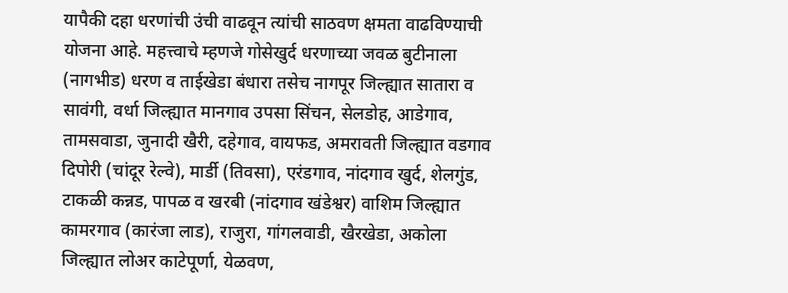यापैकी दहा धरणांची उंची वाढवून त्यांची साठवण क्षमता वाढविण्याची योजना आहे. महत्त्वाचे म्हणजे गोसेखुर्द धरणाच्या जवळ बुटीनाला (नागभीड) धरण व ताईखेडा बंधारा तसेच नागपूर जिल्ह्यात सातारा व सावंगी, वर्धा जिल्ह्यात मानगाव उपसा सिंचन, सेलडोह, आडेगाव, तामसवाडा, जुनादी खैरी, दहेगाव, वायफड, अमरावती जिल्ह्यात वडगाव दिपोरी (चांदूर रेल्वे), मार्डी (तिवसा), एरंडगाव, नांदगाव खुर्द, शेलगुंड, टाकळी कन्नड, पापळ व खरबी (नांदगाव खंडेश्वर) वाशिम जिल्ह्यात कामरगाव (कारंजा लाड), राजुरा, गांगलवाडी, खैरखेडा, अकोला जिल्ह्यात लोअर काटेपूर्णा, येळवण,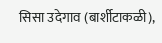सिसा उदेगाव (बार्शीटाकळी),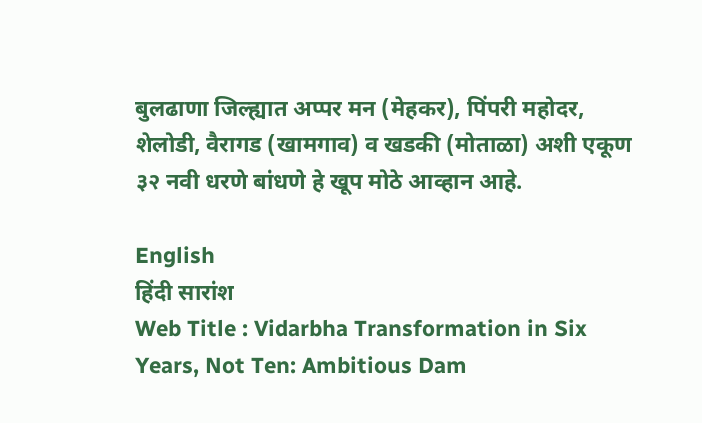बुलढाणा जिल्ह्यात अप्पर मन (मेहकर), पिंपरी महोदर, शेलोडी, वैरागड (खामगाव) व खडकी (मोताळा) अशी एकूण ३२ नवी धरणे बांधणे हे खूप मोठे आव्हान आहे.

English
हिंदी सारांश
Web Title : Vidarbha Transformation in Six Years, Not Ten: Ambitious Dam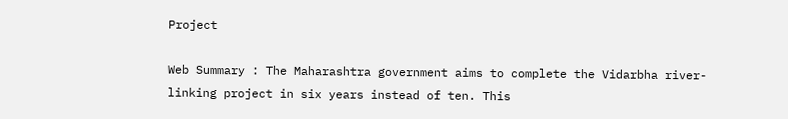Project

Web Summary : The Maharashtra government aims to complete the Vidarbha river-linking project in six years instead of ten. This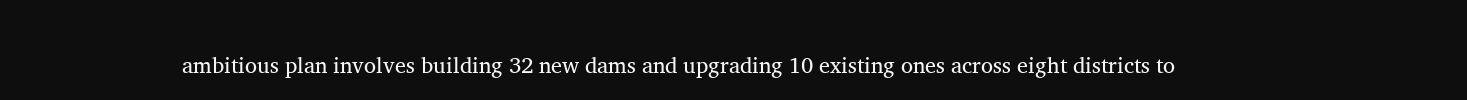ambitious plan involves building 32 new dams and upgrading 10 existing ones across eight districts to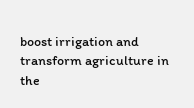boost irrigation and transform agriculture in the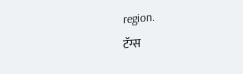region.
टॅग्स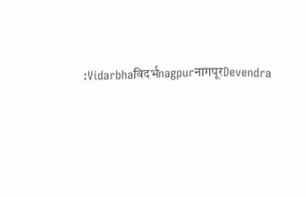:Vidarbhaविदर्भnagpurनागपूरDevendra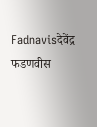Fadnavisदेवेंद्र फडणवीस